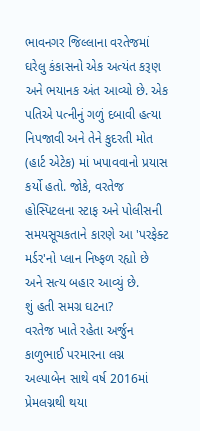ભાવનગર જિલ્લાના વરતેજમાં ઘરેલુ કંકાસનો એક અત્યંત કરૂણ અને ભયાનક અંત આવ્યો છે. એક પતિએ પત્નીનું ગળું દબાવી હત્યા નિપજાવી અને તેને કુદરતી મોત (હાર્ટ એટેક) માં ખપાવવાનો પ્રયાસ કર્યો હતો. જોકે, વરતેજ હોસ્પિટલના સ્ટાફ અને પોલીસની સમયસૂચકતાને કારણે આ 'પરફેક્ટ મર્ડર'નો પ્લાન નિષ્ફળ રહ્યો છે અને સત્ય બહાર આવ્યું છે.
શું હતી સમગ્ર ઘટના?
વરતેજ ખાતે રહેતા અર્જુન કાળુભાઈ પરમારના લગ્ન અલ્પાબેન સાથે વર્ષ 2016માં પ્રેમલગ્નથી થયા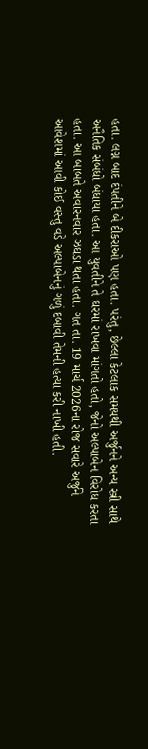હતા. લગ્ન બાદ દંપતીને બે દીકરાઓ પણ હતા. પરંતુ, છેલ્લા કેટલાક સમયથી અર્જુનને અન્ય સ્ત્રી સાથે અનૈતિક સંબંધો બંધાયા હતા. આ યુવતીને તે ઘરમાં રાખવા માંગતો હતો, જેનો અલ્પાબેન વિરોધ કરતા હતા. આ બાબતે અવારનવાર ઝઘડા થતા હતા. ગત તા. 19 માર્ચ 2026ના રોજ સવારે અર્જુને આવેશમાં આવી કોઈ વસ્તુ વડે અલ્પાબેનનું ગળું દબાવી તેમની હત્યા કરી નાખી હતી.